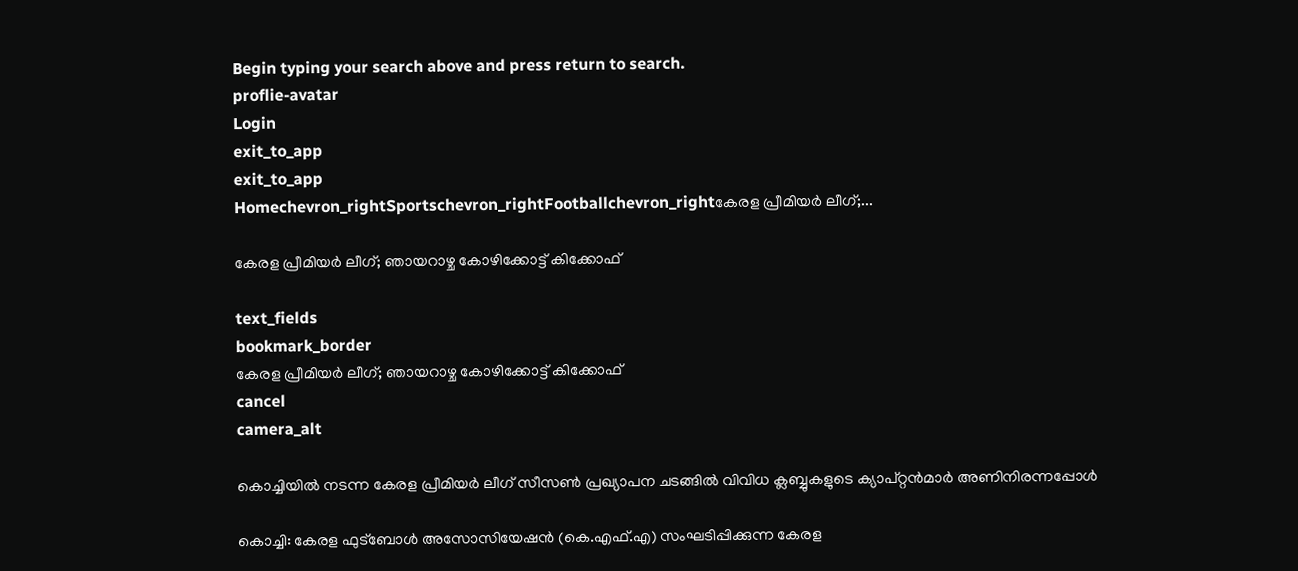Begin typing your search above and press return to search.
proflie-avatar
Login
exit_to_app
exit_to_app
Homechevron_rightSportschevron_rightFootballchevron_rightകേരള പ്രീമിയര്‍ ലീഗ്;...

കേരള പ്രീമിയര്‍ ലീഗ്; ഞായറാഴ്ച കോഴിക്കോട്ട് കിക്കോഫ്

text_fields
bookmark_border
കേരള പ്രീമിയര്‍ ലീഗ്; ഞായറാഴ്ച കോഴിക്കോട്ട് കിക്കോഫ്
cancel
camera_alt

കൊച്ചിയില്‍ നടന്ന കേരള പ്രീമിയര്‍ ലീഗ് സീസണ്‍ പ്രഖ്യാപന ചടങ്ങില്‍ വിവിധ ക്ലബ്ബുകളുടെ ക്യാപ്റ്റന്‍മാര്‍ അണിനിരന്നപ്പോള്‍

കൊച്ചി: കേരള ഫുട്‌ബോള്‍ അസോസിയേഷന്‍ (കെ.എഫ്.എ) സംഘടിപ്പിക്കുന്ന കേരള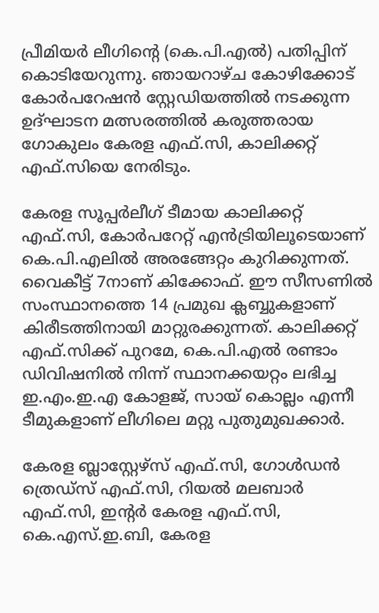പ്രീമിയര്‍ ലീഗിന്റെ (കെ.പി.എല്‍) പതിപ്പിന് കൊടിയേറുന്നു. ഞാ‍യറാഴ്ച കോഴിക്കോട് കോര്‍പറേഷന്‍ സ്റ്റേഡിയത്തില്‍ നടക്കുന്ന ഉദ്ഘാടന മത്സരത്തില്‍ കരുത്തരായ ഗോകുലം കേരള എഫ്‌.സി, കാലിക്കറ്റ് എഫ്‌.സിയെ നേരിടും.

കേരള സൂപ്പര്‍ലീഗ് ടീമായ കാലിക്കറ്റ് എഫ്‌.സി, കോര്‍പറേറ്റ് എന്‍ട്രിയിലൂടെയാണ് കെ.പി.എലില്‍ അരങ്ങേറ്റം കുറിക്കുന്നത്. വൈകീട്ട് 7നാണ് കിക്കോഫ്. ഈ സീസണില്‍ സംസ്ഥാനത്തെ 14 പ്രമുഖ ക്ലബ്ബുകളാണ് കിരീടത്തിനായി മാറ്റുരക്കുന്നത്. കാലിക്കറ്റ് എഫ്.സിക്ക് പുറമേ, കെ.പി.എല്‍ രണ്ടാം ഡിവിഷനില്‍ നിന്ന് സ്ഥാനക്കയറ്റം ലഭിച്ച ഇ.എം.ഇ.എ കോളജ്, സായ് കൊല്ലം എന്നീ ടീമുകളാണ് ലീഗിലെ മറ്റു പുതുമുഖക്കാര്‍.

കേരള ബ്ലാസ്റ്റേഴ്‌സ് എഫ്‌.സി, ഗോള്‍ഡന്‍ ത്രെഡ്‌സ് എഫ്‌.സി, റിയല്‍ മലബാര്‍ എഫ്‌.സി, ഇന്റര്‍ കേരള എഫ്‌.സി, കെ.എസ്.ഇ.ബി, കേരള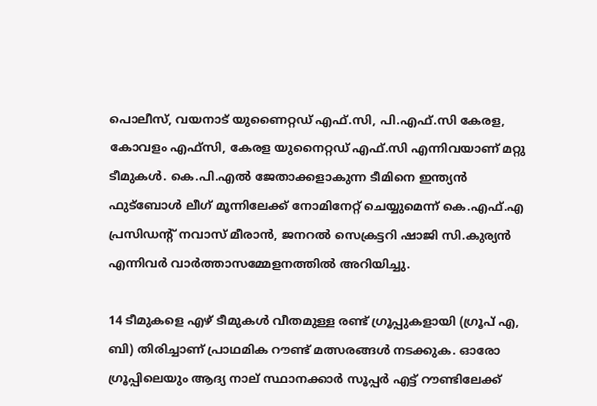പൊലീസ്, വയനാട് യുണൈറ്റഡ് എഫ്‌.സി, പി.എഫ്.സി കേരള, കോവളം എഫ്‌സി, കേരള യുനൈറ്റഡ് എഫ്‌.സി എന്നിവയാണ് മറ്റു ടീമുകള്‍. കെ.പി.എല്‍ ജേതാക്കളാകുന്ന ടീമിനെ ഇന്ത്യന്‍ ഫുട്‌ബോള്‍ ലീഗ് മൂന്നിലേക്ക് നോമിനേറ്റ് ചെയ്യുമെന്ന് കെ.എഫ്.എ പ്രസിഡന്റ് നവാസ് മീരാന്‍, ജനറല്‍ സെക്രട്ടറി ഷാജി സി.കുര്യന്‍ എന്നിവര്‍ വാര്‍ത്താസമ്മേളനത്തില്‍ അറിയിച്ചു.

14 ടീമുകളെ എഴ് ടീമുകള്‍ വീതമുള്ള രണ്ട് ഗ്രൂപ്പുകളായി (ഗ്രൂപ് എ, ബി) തിരിച്ചാണ് പ്രാഥമിക റൗണ്ട് മത്സരങ്ങള്‍ നടക്കുക. ഓരോ ഗ്രൂപ്പിലെയും ആദ്യ നാല് സ്ഥാനക്കാര്‍ സൂപ്പര്‍ എട്ട് റൗണ്ടിലേക്ക്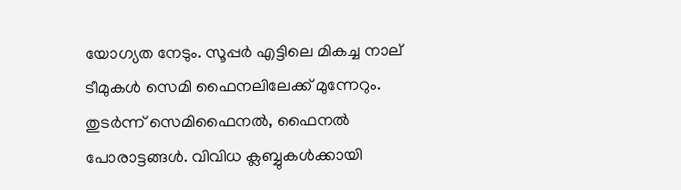യോഗ്യത നേടും. സൂപ്പര്‍ എട്ടിലെ മികച്ച നാല് ടീമുകള്‍ സെമി ഫൈനലിലേക്ക് മുന്നേറും. തുടര്‍ന്ന് സെമിഫൈനല്‍, ഫൈനല്‍ പോരാട്ടങ്ങള്‍. വിവിധ ക്ലബ്ബുകള്‍ക്കായി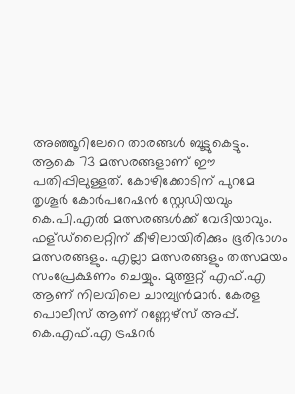അഞ്ഞൂറിലേറെ താരങ്ങള്‍ ബൂട്ടുകെട്ടും. ആകെ 73 മത്സരങ്ങളാണ് ഈ പതിപ്പിലുള്ളത്. കോഴിക്കോടിന് പുറമേ തൃശൂര്‍ കോര്‍പറേഷന്‍ സ്റ്റേഡിയവും കെ.പി.എല്‍ മത്സരങ്ങള്‍ക്ക് വേദിയാവും. ഫള്ഡ്‌ലൈറ്റിന് കീഴിലായിരിക്കും ഭൂരിഭാഗം മത്സരങ്ങളും. എല്ലാ മത്സരങ്ങളും തത്സമയം സംപ്രേക്ഷണം ചെയ്യും. മുത്തൂറ്റ് എഫ്.എ ആണ് നിലവിലെ ചാമ്പ്യന്‍മാര്‍. കേരള പൊലീസ് ആണ് റണ്ണേഴ്‌സ് അപ്പ്. കെ.എഫ്.എ ട്രഷറര്‍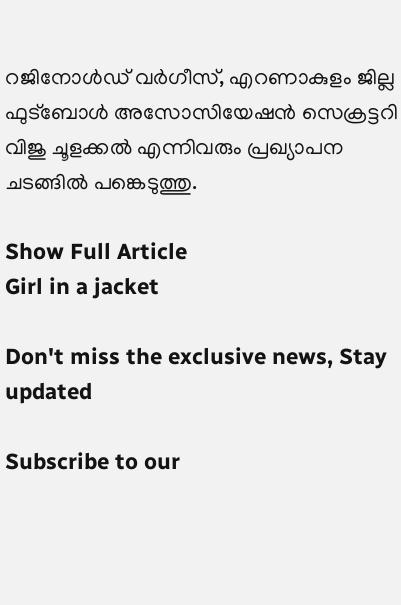റജിനോള്‍ഡ് വര്‍ഗീസ്, എറണാകുളം ജില്ല ഫുട്‌ബോള്‍ അസോസിയേഷന്‍ സെക്രട്ടറി വിജു ചൂളക്കൽ എന്നിവരും പ്രഖ്യാപന ചടങ്ങില്‍ പങ്കെടുത്തു.

Show Full Article
Girl in a jacket

Don't miss the exclusive news, Stay updated

Subscribe to our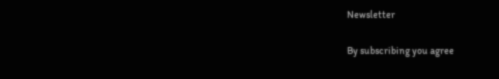Newsletter

By subscribing you agree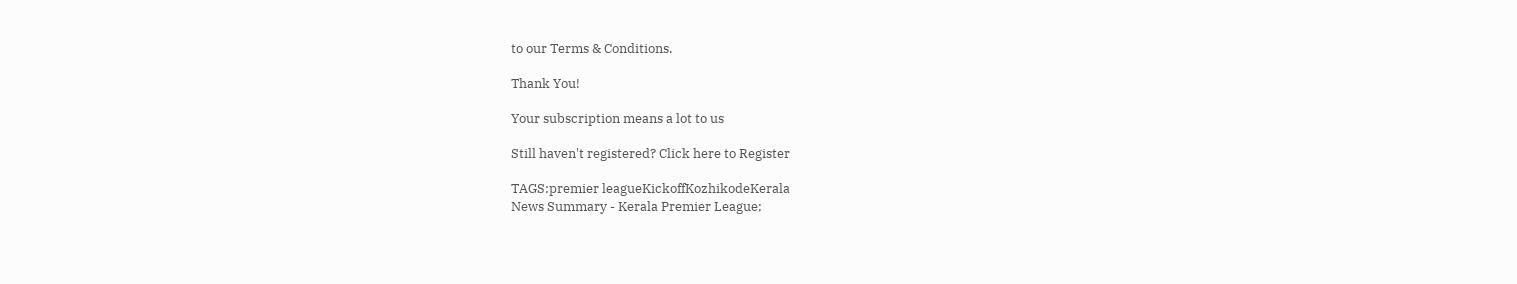to our Terms & Conditions.

Thank You!

Your subscription means a lot to us

Still haven't registered? Click here to Register

TAGS:premier leagueKickoffKozhikodeKerala
News Summary - Kerala Premier League;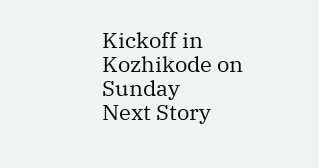Kickoff in Kozhikode on Sunday
Next Story